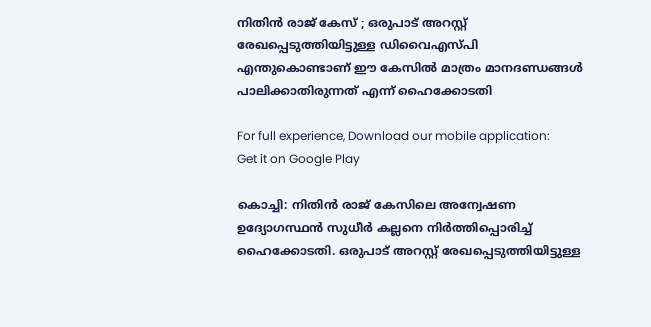നിതിൻ രാജ് കേസ് ; ഒരുപാട് അറസ്റ്റ് രേഖപ്പെടുത്തിയിട്ടുള്ള ഡിവൈഎസ്പി എന്തുകൊണ്ടാണ് ഈ കേസിൽ മാത്രം മാനദണ്ഡങ്ങൾ പാലിക്കാതിരുന്നത് എന്ന് ഹൈക്കോടതി

For full experience, Download our mobile application:
Get it on Google Play

കൊച്ചി: നിതിൻ രാജ് കേസിലെ അന്വേഷണ ഉദ്യോഗസ്ഥൻ സുധീർ കല്ലനെ നിർത്തിപ്പൊരിച്ച് ഹൈക്കോടതി. ഒരുപാട് അറസ്റ്റ് രേഖപ്പെടുത്തിയിട്ടുള്ള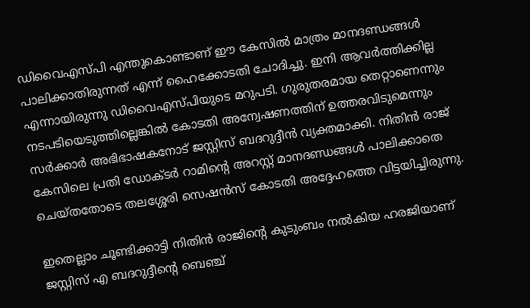ഡിവൈഎസ്പി എന്തുകൊണ്ടാണ് ഈ കേസിൽ മാത്രം മാനദണ്ഡങ്ങൾ പാലിക്കാതിരുന്നത് എന്ന് ഹൈക്കോടതി ചോദിച്ചു. ഇനി ആവർത്തിക്കില്ല എന്നായിരുന്നു ഡിവൈഎസ്പിയുടെ മറുപടി. ഗുരുതരമായ തെറ്റാണെന്നും നടപടിയെടുത്തില്ലെങ്കിൽ കോടതി അന്വേഷണത്തിന് ഉത്തരവിടുമെന്നും സർക്കാർ അഭിഭാഷകനോട് ജസ്റ്റിസ് ബദറുദ്ദീൻ വ്യക്തമാക്കി. നിതിൻ രാജ് കേസിലെ പ്രതി ഡോക്ടർ റാമിന്‍റെ അറസ്റ്റ് മാനദണ്ഡങ്ങൾ പാലിക്കാതെ ചെയ്തതോടെ തലശ്ശേരി സെഷൻസ് കോടതി അദ്ദേഹത്തെ വിട്ടയിച്ചിരുന്നു.

ഇതെല്ലാം ചൂണ്ടിക്കാട്ടി നിതിൻ രാജിന്‍റെ കുടുംബം നൽകിയ ഹരജിയാണ് ജസ്റ്റിസ് എ ബദറുദ്ദീന്‍റെ ബെഞ്ച്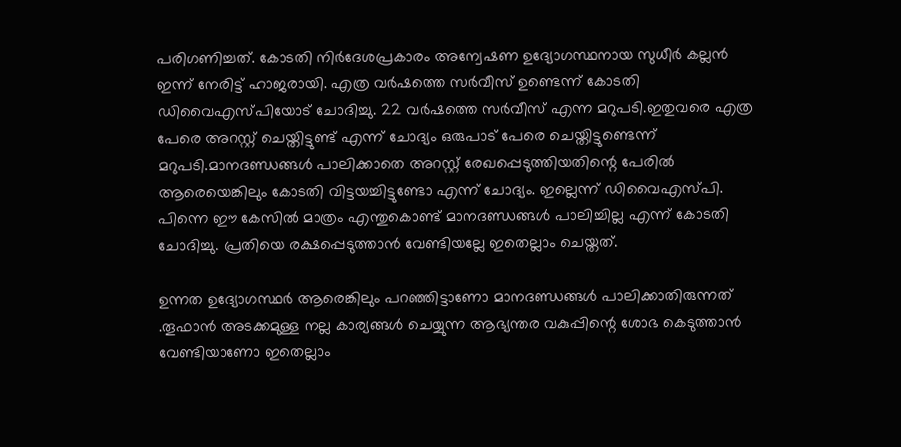പരിഗണിച്ചത്. കോടതി നിർദേശപ്രകാരം അന്വേഷണ ഉദ്യോഗസ്ഥനായ സുധീർ കല്ലൻ ഇന്ന് നേരിട്ട് ഹാജരായി. എത്ര വർഷത്തെ സർവീസ് ഉണ്ടെന്ന് കോടതി ഡിവൈഎസ്പിയോട് ചോദിച്ചു. 22 വർഷത്തെ സർവീസ് എന്ന മറുപടി.ഇതുവരെ എത്ര പേരെ അറസ്റ്റ് ചെയ്തിട്ടുണ്ട് എന്ന് ചോദ്യം ഒരുപാട് പേരെ ചെയ്തിട്ടുണ്ടെന്ന് മറുപടി.മാനദണ്ഡങ്ങൾ പാലിക്കാതെ അറസ്റ്റ് രേഖപ്പെടുത്തിയതിന്റെ പേരിൽ ആരെയെങ്കിലും കോടതി വിട്ടയച്ചിട്ടുണ്ടോ എന്ന് ചോദ്യം. ഇല്ലെന്ന് ഡിവൈഎസ്പി. പിന്നെ ഈ കേസിൽ മാത്രം എന്തുകൊണ്ട് മാനദണ്ഡങ്ങൾ പാലിച്ചില്ല എന്ന് കോടതി ചോദിച്ചു. പ്രതിയെ രക്ഷപ്പെടുത്താൻ വേണ്ടിയല്ലേ ഇതെല്ലാം ചെയ്തത്.

ഉന്നത ഉദ്യോഗസ്ഥർ ആരെങ്കിലും പറഞ്ഞിട്ടാണോ മാനദണ്ഡങ്ങൾ പാലിക്കാതിരുന്നത് .തൂഫാൻ അടക്കമുള്ള നല്ല കാര്യങ്ങൾ ചെയ്യുന്ന ആഭ്യന്തര വകുപ്പിന്റെ ശോഭ കെടുത്താൻ വേണ്ടിയാണോ ഇതെല്ലാം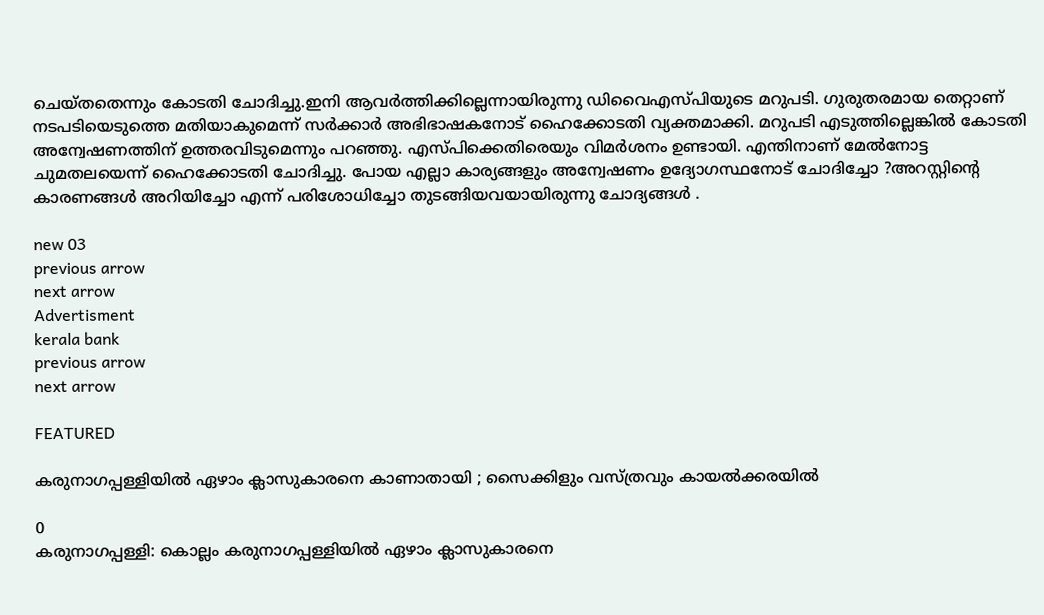ചെയ്തതെന്നും കോടതി ചോദിച്ചു.ഇനി ആവർത്തിക്കില്ലെന്നായിരുന്നു ഡിവൈഎസ്പിയുടെ മറുപടി. ഗുരുതരമായ തെറ്റാണ് നടപടിയെടുത്തെ മതിയാകുമെന്ന് സർക്കാർ അഭിഭാഷകനോട് ഹൈക്കോടതി വ്യക്തമാക്കി. മറുപടി എടുത്തില്ലെങ്കിൽ കോടതി അന്വേഷണത്തിന് ഉത്തരവിടുമെന്നും പറഞ്ഞു. എസ്പിക്കെതിരെയും വിമർശനം ഉണ്ടായി. എന്തിനാണ് മേൽനോട്ട ചുമതലയെന്ന് ഹൈക്കോടതി ചോദിച്ചു. പോയ എല്ലാ കാര്യങ്ങളും അന്വേഷണം ഉദ്യോഗസ്ഥനോട് ചോദിച്ചോ ?അറസ്റ്റിന്‍റെ കാരണങ്ങൾ അറിയിച്ചോ എന്ന് പരിശോധിച്ചോ തുടങ്ങിയവയായിരുന്നു ചോദ്യങ്ങൾ .

new 03
previous arrow
next arrow
Advertisment
kerala bank
previous arrow
next arrow

FEATURED

കരുനാഗപ്പള്ളിയിൽ ഏഴാം ക്ലാസുകാരനെ കാണാതായി ; സൈക്കിളും വസ്‌ത്രവും കായൽക്കരയിൽ

0
കരുനാഗപ്പള്ളി: കൊല്ലം കരുനാഗപ്പള്ളിയിൽ ഏഴാം ക്ലാസുകാരനെ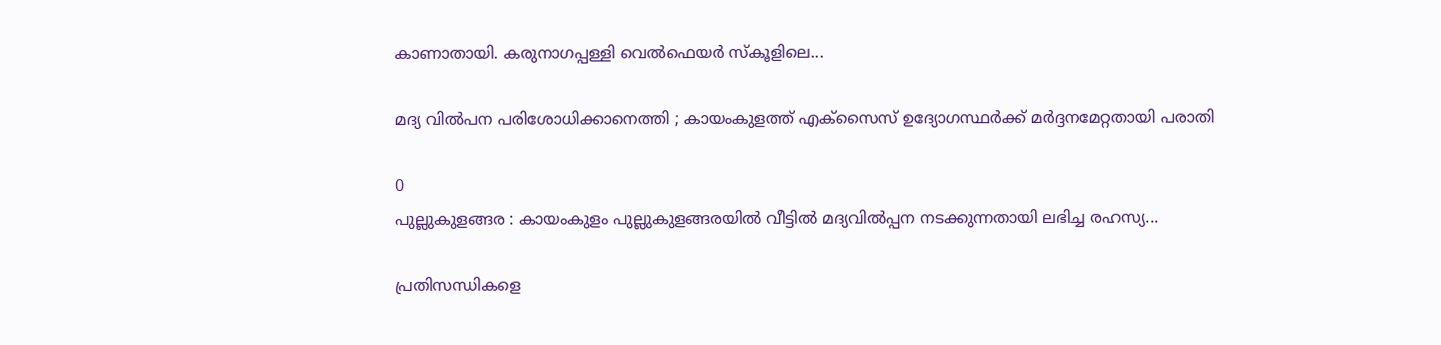കാണാതായി. കരുനാഗപ്പള്ളി വെൽഫെയർ സ്കൂളിലെ...

മദ്യ വിൽപന പരിശോധിക്കാനെത്തി ; കായംകുളത്ത് എക്സൈസ് ഉദ്യോഗസ്ഥർക്ക് മർദ്ദനമേറ്റതായി പരാതി

0
പുല്ലുകുളങ്ങര : കായംകുളം പുല്ലുകുളങ്ങരയിൽ വീട്ടിൽ മദ്യവിൽപ്പന നടക്കുന്നതായി ലഭിച്ച രഹസ്യ...

പ്രതിസന്ധികളെ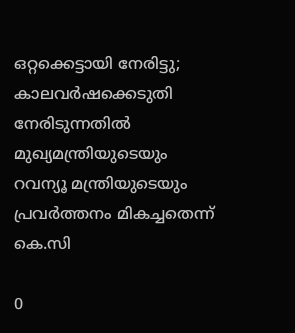ഒറ്റക്കെട്ടായി നേരിട്ടു; കാലവർഷക്കെടുതി നേരിടുന്നതിൽ മുഖ്യമന്ത്രിയുടെയും റവന്യൂ മന്ത്രിയുടെയും പ്രവർത്തനം മികച്ചതെന്ന് കെ.സി

0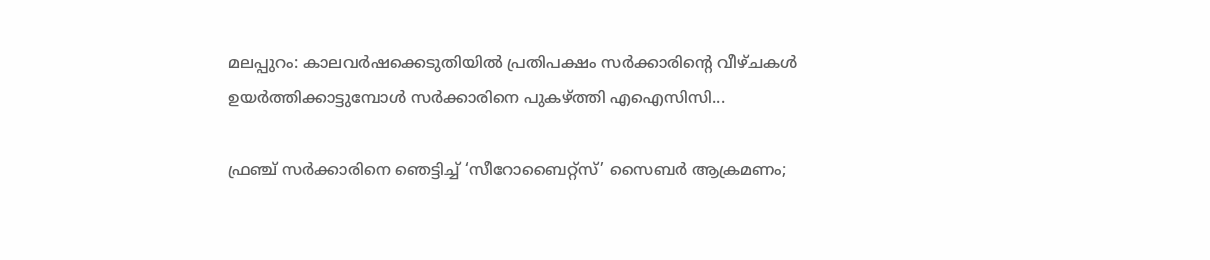മലപ്പുറം: കാലവര്‍ഷക്കെടുതിയില്‍ പ്രതിപക്ഷം സര്‍ക്കാരിന്റെ വീഴ്ചകള്‍ ഉയര്‍ത്തിക്കാട്ടുമ്പോള്‍ സര്‍ക്കാരിനെ പുകഴ്ത്തി എഐസിസി...

ഫ്രഞ്ച് സർക്കാരിനെ ഞെട്ടിച്ച് ‘സീറോബൈറ്റ്സ്’ സൈബർ ആക്രമണം;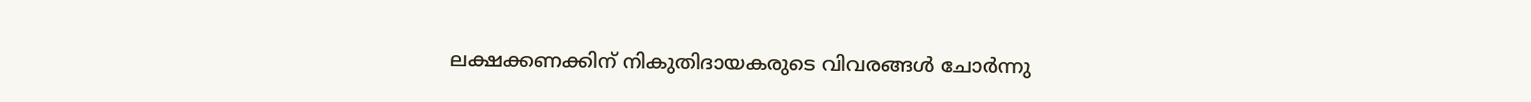ലക്ഷക്കണക്കിന് നികുതിദായകരുടെ വിവരങ്ങൾ ചോർന്നു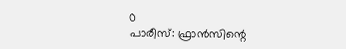0
പാരീസ്: ഫ്രാൻസിന്റെ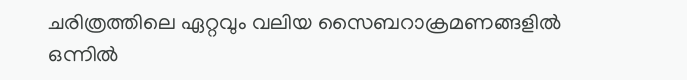ചരിത്രത്തിലെ ഏറ്റവും വലിയ സൈബറാക്രമണങ്ങളിൽ ഒന്നിൽ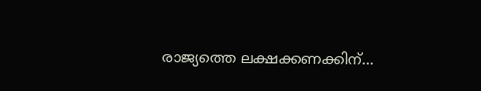രാജ്യത്തെ ലക്ഷക്കണക്കിന്...